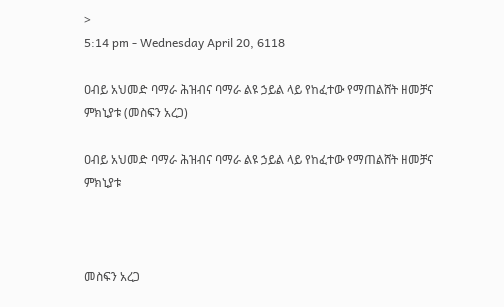>
5:14 pm - Wednesday April 20, 6118

ዐብይ አህመድ ባማራ ሕዝብና ባማራ ልዩ ኃይል ላይ የከፈተው የማጠልሸት ዘመቻና ምክኒያቱ (መስፍን አረጋ)

ዐብይ አህመድ ባማራ ሕዝብና ባማራ ልዩ ኃይል ላይ የከፈተው የማጠልሸት ዘመቻና ምክኒያቱ



መስፍን አረጋ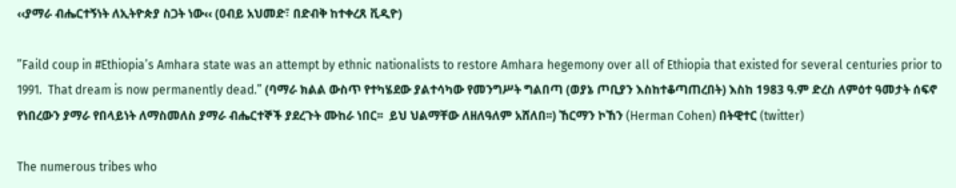‹‹ያማራ ብሔርተኝነት ለኢትዮጵያ ስጋት ነው‹‹ (ዐብይ አህመድ፣ በድብቅ ከተቀረጸ ቪዲዮ)

”Faild coup in #Ethiopia’s Amhara state was an attempt by ethnic nationalists to restore Amhara hegemony over all of Ethiopia that existed for several centuries prior to 1991.  That dream is now permanently dead.” (ባማራ ክልል ውስጥ የተካሄደው ያልተሳካው የመንግሥት ግልበጣ (ወያኔ ጦቢያን እስከተቆጣጠረበት) እስከ 1983 ዓ.ም ድረስ ለምዕተ ዓመታት ሰፍኖ የነበረውን ያማራ የበላይነት ለማስመለስ ያማራ ብሔርተኞች ያደረጉት ሙከራ ነበር፡፡  ይህ ህልማቸው ለዘለዓለም አሸለበ፡፡) ኸርማን ኮኸን (Herman Cohen) በትዊተር (twitter)

The numerous tribes who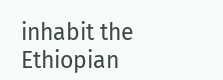inhabit the Ethiopian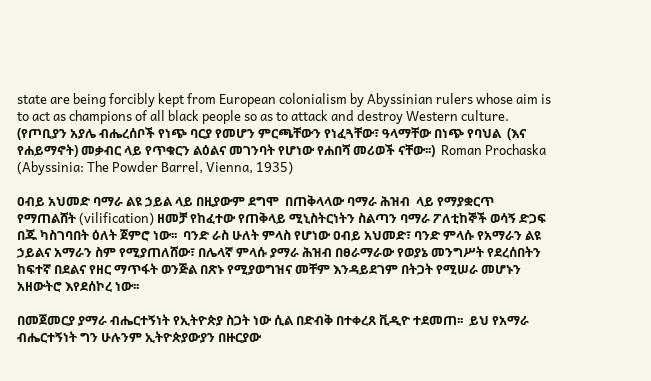state are being forcibly kept from European colonialism by Abyssinian rulers whose aim is to act as champions of all black people so as to attack and destroy Western culture. (የጦቢያን አያሌ ብሔረሰቦች የነጭ ባርያ የመሆን ምርጫቸውን የነፈጓቸው፣ ዓላማቸው በነጭ የባህል  (እና የሐይማኖት) መቃብር ላይ የጥቁርን ልዕልና መገንባት የሆነው የሐበሻ መሪወች ናቸው፡፡)  Roman Prochaska (Abyssinia: The Powder Barrel, Vienna, 1935)

ዐብይ አህመድ ባማራ ልዩ ኃይል ላይ በዚያውም ደግሞ  በጠቅላላው ባማራ ሕዝብ  ላይ የማያቋርጥ የማጠልሸት (vilification) ዘመቻ የከፈተው የጠቅላይ ሚኒስትርነትን ስልጣን ባማራ ፖለቲከኞች ወሳኝ ድጋፍ በጁ ካስገባበት ዕለት ጀምሮ ነው፡፡  ባንድ ራስ ሁለት ምላስ የሆነው ዐብይ አህመድ፣ ባንድ ምላሱ የአማራን ልዩ ኃይልና አማራን ስም የሚያጠለሸው፣ በሌላኛ ምላሱ ያማራ ሕዝብ በፀራማራው የወያኔ መንግሥት የደረሰበትን ከፍተኛ በደልና የዘር ማጥፋት ወንጅል በጽኑ የሚያወግዝና መቸም እንዳይደገም በትጋት የሚሠራ መሆኑን አዘውትሮ እየደሰኮረ ነው፡፡

በመጀመርያ ያማራ ብሔርተኝነት የኢትዮጵያ ስጋት ነው ሲል በድብቅ በተቀረጸ ቪዲዮ ተደመጠ፡፡  ይህ የአማራ ብሔርተኝነት ግን ሁሉንም ኢትዮጵያውያን በዙርያው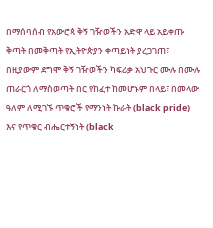በማሰባሰብ የአውሮጳ ቅኝ ገዥወችን አድዋ ላይ አይቀጡ ቅጣት በመቅጣት የኢትዮጵያን ቀጣይነት ያረጋገጠ፣ በዚያውም ደግሞ ቅኝ ገዥወችን ካፍሪቃ አህጉር ሙሉ በሙሉ ጠራርጎ ለማስወጣት በር የከፈተ ከመሆኑም በላይ፣ በመላው ዓለም ለሚገኙ ጥቁሮች የማንነት ኩራት (black pride) እና የጥቁር ብሔርተኝነት (black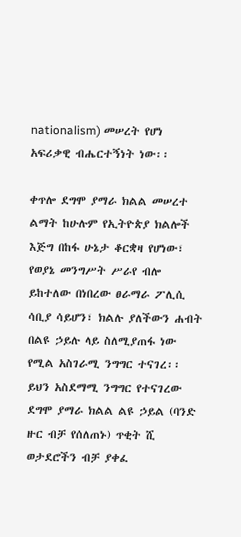nationalism) መሠረት የሆነ አፍሪቃዊ ብሔርተኝነት ነው፡፡

ቀጥሎ ደግሞ ያማራ ክልል መሠረተ ልማት ከሁሉም የኢትዮጵያ ክልሎች እጅግ በከፋ ሁኔታ ቆርቋዛ የሆነው፣ የወያኔ መንግሥት ሥራየ ብሎ ይከተለው በነበረው ፀራማራ ፖሊሲ ሳቢያ ሳይሆን፣ ክልሉ ያለችውን ሐብት በልዩ ኃይሉ ላይ ስለሚያጠፋ ነው የሚል አስገራሚ ንግግር ተናገረ፡፡  ይህን አስደማሚ ንግግር የተናገረው ደግሞ ያማራ ክልል ልዩ ኃይል (ባንድ ዙር ብቻ የሰለጠኑ) ጥቂት ሺ ወታደሮችን ብቻ ያቀፈ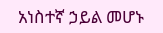አነስተኛ ኃይል መሆኑ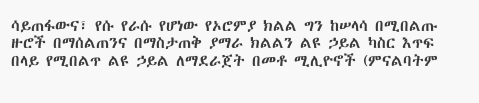ሳይጠፋውና፣ የሱ የራሱ የሆነው የኦሮምያ ክልል ግን ከሠላሳ በሚበልጡ ዙሮች በማሰልጠንና በማስታጠቅ ያማራ ክልልን ልዩ ኃይል ካስር እጥፍ በላይ የሚበልጥ ልዩ ኃይል ለማደራጀት በመቶ ሚሊዮኖች (ምናልባትም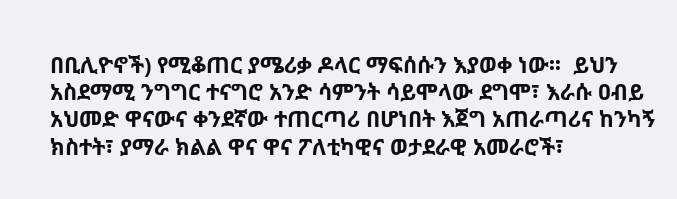በቢሊዮኖች) የሚቆጠር ያሜሪቃ ዶላር ማፍሰሱን እያወቀ ነው፡፡  ይህን አስደማሚ ንግግር ተናግሮ አንድ ሳምንት ሳይሞላው ደግሞ፣ እራሱ ዐብይ አህመድ ዋናውና ቀንደኛው ተጠርጣሪ በሆነበት እጀግ አጠራጣሪና ከንካኝ ክስተት፣ ያማራ ክልል ዋና ዋና ፖለቲካዊና ወታደራዊ አመራሮች፣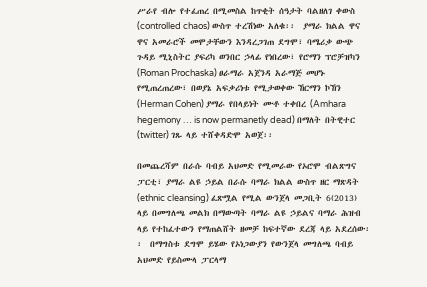ሥራየ ብሎ የተፈጠረ በሚመስል ከጥቂት ሰዓታት ባልዘለገ ቀውስ (controlled chaos) ውስጥ ተረሽነው አለቁ፡፡  ያማራ ክልል ዋና ዋና አመራሮች መሞታቸውን እንዳረጋገጠ ደግሞ፣ ባሜሪቃ ውጭ ጉዳይ ሚኒስትር ያፍሪካ ወንበር ኃላፊ የነበረው፣ የሮማን ፕሮቻዝካን (Roman Prochaska) ፀራማራ አጀንዳ አራማጅ መሆኑ የሚጠረጠረው፣ በወያኔ አፍቃሪነቱ የሚታወቀው ኸርማን ኮኸን (Herman Cohen) ያማራ የበላይነት ሙቶ ተቀበረ (Amhara hegemony … is now permanetly dead) በማለት በትዊተር (twitter) ገጹ ላይ ተሸቀዳድሞ አወጀ፡፡

በመጨረሻም በራሱ ባብይ አህመድ የሚመራው የኦሮሞ ብልጽግና ፓርቲ፣ ያማራ ልዩ ኃይል በራሱ ባማራ ክልል ውስጥ ዘር ማጽዳት (ethnic cleansing) ፈጽሟል የሚል ውንጀላ መጋቢት 6(2013) ላይ በመግለጫ መልክ በማውጣት ባማራ ልዩ ኃይልና ባማራ ሕዝብ ላይ የተከፈተውን የማጠልሸት ዘመቻ ከፍተኛው ደረጃ ላይ አደረሰው፡፡  በማግስቱ ደግሞ ይሄው የኦነጋውያን የውንጀላ መግለጫ ባብይ አህመድ የይስሙላ ፓርላማ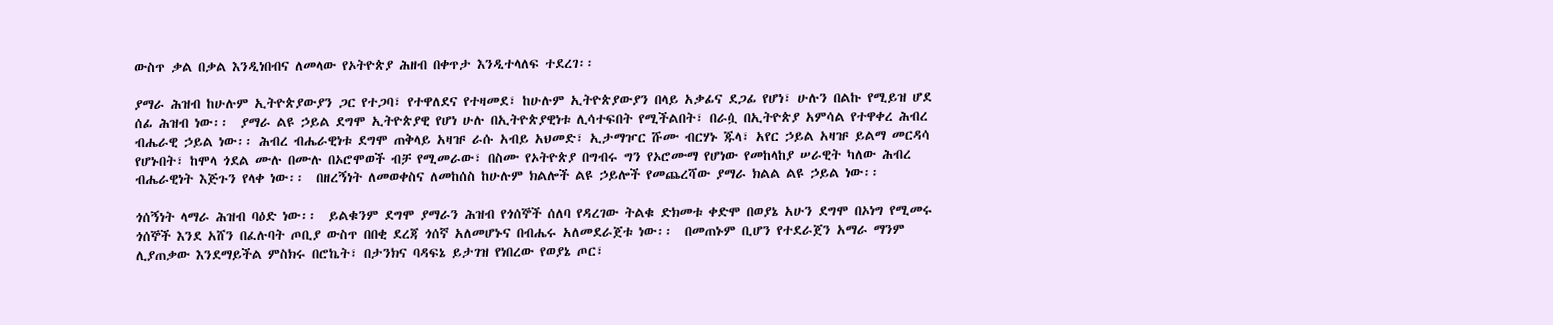ውስጥ ቃል በቃል እንዲነበብና ለመላው የኦትዮጵያ ሕዘብ በቀጥታ እንዲተላለፍ ተደረገ፡፡

ያማራ ሕዝብ ከሁሉም ኢትዮጵያውያን ጋር የተጋባ፣ የተዋለደና የተዛመደ፣ ከሁሉም ኢትዮጵያውያን በላይ አቃፊና ደጋፊ የሆነ፣ ሁሉን በልኩ የሚይዝ ሆደ ሰፊ ሕዝብ ነው፡፡  ያማራ ልዩ ኃይል ደግሞ ኢትዮጵያዊ የሆነ ሁሉ በኢትዮጵያዊነቱ ሊሳተፍበት የሚችልበት፣ በራሷ በኢትዮጵያ አምሳል የተዋቀረ ሕብረ ብሔራዊ ኃይል ነው፡፡ ሕብረ ብሔራዊነቱ ደግሞ ጠቅላይ አዛዡ ራሱ አብይ አህመድ፣ ኢታማዦር ሹሙ ብርሃኑ ጁላ፣ አየር ኃይል አዛዡ ይልማ መርዳሳ የሆኑበት፣ ከሞላ ጎደል ሙሉ በሙሉ በኦሮሞወች ብቻ የሚመራው፣ በስሙ የኦትዮጵያ በግብሩ ግን የኦሮሙማ የሆነው የመከላከያ ሠራዊት ካለው ሕብረ ብሔራዊነት እጅጉን የላቀ ነው፡፡  በዘረኝነት ለመወቀስና ለመከሰስ ከሁሉም ክልሎች ልዩ ኃይሎች የመጨረሻው ያማራ ክልል ልዩ ኃይል ነው፡፡

ጎሰኝነት ላማራ ሕዝብ ባዕድ ነው፡፡  ይልቁንም ደግሞ ያማራን ሕዝብ የጎሰኞች ሰለባ የዳረገው ትልቁ ድክመቱ ቀድሞ በወያኔ አሁን ደግሞ በኦነግ የሚመሩ ጎሰኞች እንደ አሸን በፈሉባት ጦቢያ ውስጥ በበቂ ደረጃ ጎሰኛ አለመሆኑና በብሔሩ አለመደራጀቱ ነው፡፡  በመጠኑም ቢሆን የተደራጀን አማራ ማንም ሊያጠቃው እንደማይችል ምስክሩ በሮኬት፣ በታንክና ባዳፍኔ ይታገዝ የነበረው የወያኔ ጦር፣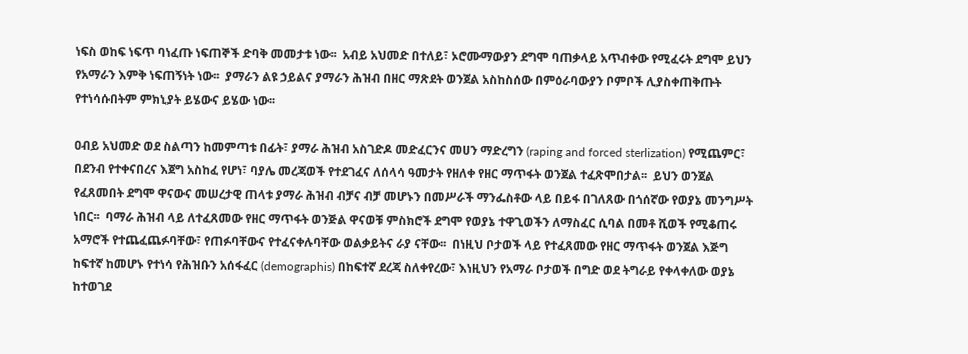ነፍስ ወከፍ ነፍጥ ባነፈጡ ነፍጠኞች ድባቅ መመታቱ ነው፡፡  አብይ አህመድ በተለይ፣ ኦሮሙማውያን ደግሞ ባጠቃላይ አጥብቀው የሚፈሩት ደግሞ ይህን የአማራን እምቅ ነፍጠኝነት ነው፡፡  ያማራን ልዩ ኃይልና ያማራን ሕዝብ በዘር ማጽደት ወንጀል አስከስሰው በምዕራባውያን ቦምቦች ሊያስቀጠቅጡት የተነሳሱበትም ምክኒያት ይሄውና ይሄው ነው፡፡

ዐብይ አህመድ ወደ ስልጣን ከመምጣቱ በፊት፣ ያማራ ሕዝብ አስገድዶ መድፈርንና መሀን ማድረግን (raping and forced sterlization) የሚጨምር፣ በደንብ የተቀናበረና እጀግ አስከፈ የሆነ፣ ባያሌ መረጃወች የተደገፈና ለሰላሳ ዓመታት የዘለቀ የዘር ማጥፋት ወንጀል ተፈጽሞበታል፡፡  ይህን ወንጀል የፈጸመበት ደግሞ ዋናውና መሠረታዊ ጠላቱ ያማራ ሕዝብ ብቻና ብቻ መሆኑን በመሥራች ማንፌስቶው ላይ በይፋ በገለጸው በጎሰኛው የወያኔ መንግሥት ነበር፡፡  ባማራ ሕዝብ ላይ ለተፈጸመው የዘር ማጥፋት ወንጅል ዋናወቹ ምስክሮች ደግሞ የወያኔ ተዋጊወችን ለማስፈር ሲባል በመቶ ሺወች የሚቆጠሩ አማሮች የተጨፈጨፉባቸው፣ የጠፉባቸውና የተፈናቀሉባቸው ወልቃይትና ራያ ናቸው፡፡  በነዚህ ቦታወች ላይ የተፈጸመው የዘር ማጥፋት ወንጀል እጅግ ከፍተኛ ከመሆኑ የተነሳ የሕዝቡን አሰፋፈር (demographis) በከፍተኛ ደረጃ ስለቀየረው፣ እነዚህን የአማራ ቦታወች በግድ ወደ ትግራይ የቀላቀለው ወያኔ ከተወገደ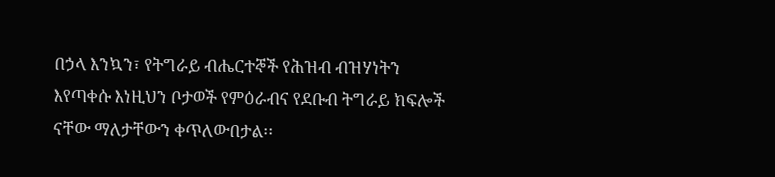በኃላ እንኳን፣ የትግራይ ብሔርተኞች የሕዝብ ብዝሃነትን እየጣቀሱ እነዚህን ቦታወች የምዕራብና የደቡብ ትግራይ ክፍሎች ናቸው ማለታቸውን ቀጥለውበታል፡፡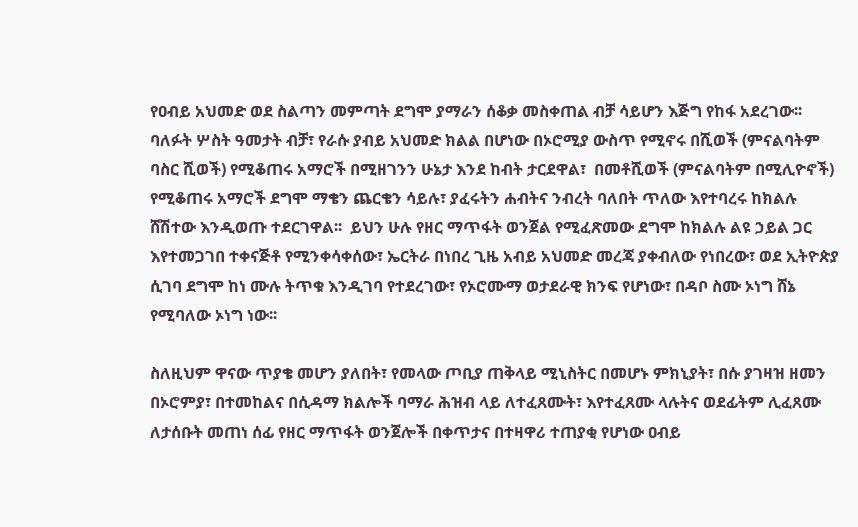የዐብይ አህመድ ወደ ስልጣን መምጣት ደግሞ ያማራን ሰቆቃ መስቀጠል ብቻ ሳይሆን እጅግ የከፋ አደረገው፡፡  ባለፉት ሦስት ዓመታት ብቻ፣ የራሱ ያብይ አህመድ ክልል በሆነው በኦሮሚያ ውስጥ የሚኖሩ በሺወች (ምናልባትም ባስር ሺወች) የሚቆጠሩ አማሮች በሚዘገንን ሁኔታ እንደ ከብት ታርደዋል፣  በመቶሺወች (ምናልባትም በሚሊዮኖች) የሚቆጠሩ አማሮች ደግሞ ማቄን ጨርቄን ሳይሉ፣ ያፈሩትን ሐብትና ንብረት ባለበት ጥለው እየተባረሩ ከክልሉ ሸሽተው እንዲወጡ ተደርገዋል፡፡  ይህን ሁሉ የዘር ማጥፋት ወንጀል የሚፈጽመው ደግሞ ከክልሉ ልዩ ኃይል ጋር እየተመጋገበ ተቀናጅቶ የሚንቀሳቀሰው፣ ኤርትራ በነበረ ጊዜ አብይ አህመድ መረጃ ያቀብለው የነበረው፣ ወደ ኢትዮጵያ ሲገባ ደግሞ ከነ ሙሉ ትጥቁ እንዲገባ የተደረገው፣ የኦሮሙማ ወታደራዊ ክንፍ የሆነው፣ በዳቦ ስሙ ኦነግ ሸኔ የሚባለው ኦነግ ነው፡፡

ስለዚህም ዋናው ጥያቄ መሆን ያለበት፣ የመላው ጦቢያ ጠቅላይ ሚኒስትር በመሆኑ ምክኒያት፣ በሱ ያገዛዝ ዘመን በኦሮምያ፣ በተመከልና በሲዳማ ክልሎች ባማራ ሕዝብ ላይ ለተፈጸሙት፣ እየተፈጸሙ ላሉትና ወደፊትም ሊፈጸሙ ለታሰቡት መጠነ ሰፊ የዘር ማጥፋት ወንጀሎች በቀጥታና በተዛዋሪ ተጠያቂ የሆነው ዐብይ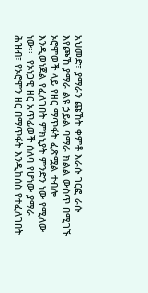አህመድ፣ ያማራን ጩኸት ቀምቶ እራሱ ገርፎ ራሱ እየጮኸ ያማራ ልዩ ኃይል ባማራ ክልል ውስጥ በሚገኙ ኦሮሞወች ላይ የዘር ማጥፋት ፈጽሟል ተብሎ እንዲወነጀል የፈለገበት ምክኒያት ምንድን ነው የሚለው ነው፡፡  የኦነጋዊ ዘር አጥፊወች ሰለባ የሆነው ያማራ ሕዝብ፣ የኦሮሞን ዘር በማጥፋት እንዲከሰስ የተፈለገበት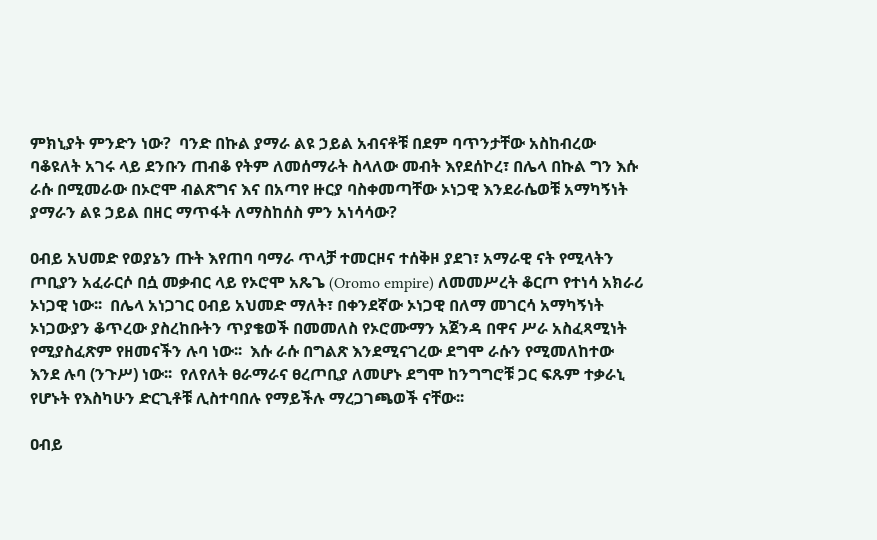ምክኒያት ምንድን ነው?  ባንድ በኩል ያማራ ልዩ ኃይል አብናቶቹ በደም ባጥንታቸው አስከብረው ባቆዩለት አገሩ ላይ ደንቡን ጠብቆ የትም ለመሰማራት ስላለው መብት እየደሰኮረ፣ በሌላ በኩል ግን እሱ ራሱ በሚመራው በኦሮሞ ብልጽግና እና በአጣየ ዙርያ ባስቀመጣቸው ኦነጋዊ እንደራሴወቹ አማካኝነት ያማራን ልዩ ኃይል በዘር ማጥፋት ለማስከሰስ ምን አነሳሳው?

ዐብይ አህመድ የወያኔን ጡት እየጠባ ባማራ ጥላቻ ተመርዞና ተሰቅዞ ያደገ፣ አማራዊ ናት የሚላትን ጦቢያን አፈራርሶ በሷ መቃብር ላይ የኦሮሞ አጼጌ (Oromo empire) ለመመሥረት ቆርጦ የተነሳ አክራሪ ኦነጋዊ ነው፡፡  በሌላ አነጋገር ዐብይ አህመድ ማለት፣ በቀንደኛው ኦነጋዊ በለማ መገርሳ አማካኝነት ኦነጋውያን ቆጥረው ያስረከቡትን ጥያቄወች በመመለስ የኦሮሙማን አጀንዳ በዋና ሥራ አስፈጻሚነት የሚያስፈጽም የዘመናችን ሉባ ነው፡፡  እሱ ራሱ በግልጽ እንደሚናገረው ደግሞ ራሱን የሚመለከተው እንደ ሉባ (ንጉሥ) ነው፡፡  የለየለት ፀራማራና ፀረጦቢያ ለመሆኑ ደግሞ ከንግግሮቹ ጋር ፍጹም ተቃራኒ የሆኑት የእስካሁን ድርጊቶቹ ሊስተባበሉ የማይችሉ ማረጋገጫወች ናቸው፡፡

ዐብይ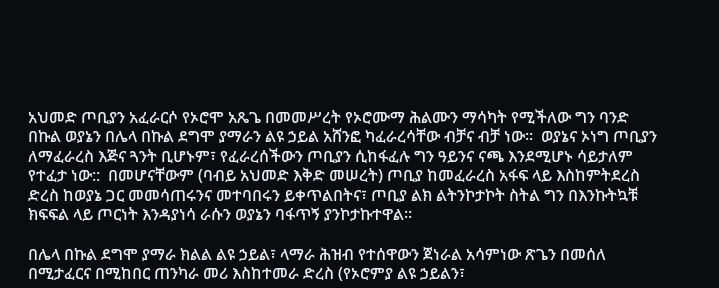አህመድ ጦቢያን አፈራርሶ የኦሮሞ አጼጌ በመመሥረት የኦሮሙማ ሕልሙን ማሳካት የሚችለው ግን ባንድ በኩል ወያኔን በሌላ በኩል ደግሞ ያማራን ልዩ ኃይል አሸንፎ ካፈራረሳቸው ብቻና ብቻ ነው፡፡  ወያኔና ኦነግ ጦቢያን ለማፈራረስ እጅና ጓንት ቢሆኑም፣ የፈራረሰችውን ጦቢያን ሲከፋፈሉ ግን ዓይንና ናጫ እንደሚሆኑ ሳይታለም የተፈታ ነው::  በመሆናቸውም (ባብይ አህመድ እቅድ መሠረት) ጦቢያ ከመፈራረስ አፋፍ ላይ እስከምትደረስ ድረስ ከወያኔ ጋር መመሳጠሩንና መተባበሩን ይቀጥልበትና፣ ጦቢያ ልክ ልትንኮታኮት ስትል ግን በእንኩትኳቹ ክፍፍል ላይ ጦርነት እንዳያነሳ ራሱን ወያኔን ባፋጥኝ ያንኮታኩተዋል፡፡

በሌላ በኩል ደግሞ ያማራ ክልል ልዩ ኃይል፣ ላማራ ሕዝብ የተሰዋውን ጀነራል አሳምነው ጽጌን በመሰለ በሚታፈርና በሚከበር ጠንካራ መሪ እስከተመራ ድረስ (የኦሮምያ ልዩ ኃይልን፣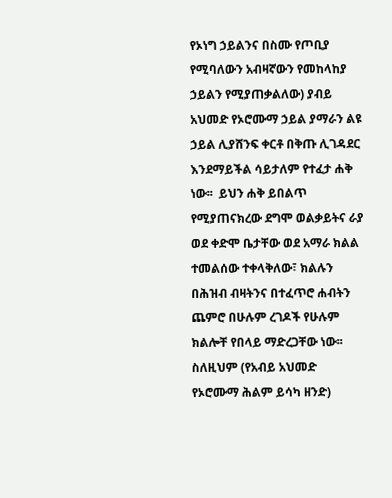የኦነግ ኃይልንና በስሙ የጦቢያ የሚባለውን አብዛኛውን የመከላከያ ኃይልን የሚያጠቃልለው) ያብይ አህመድ የኦሮሙማ ኃይል ያማራን ልዩ ኃይል ሊያሸንፍ ቀርቶ በቅጡ ሊገዳደር እንደማይችል ሳይታለም የተፈታ ሐቅ ነው፡፡  ይህን ሐቅ ይበልጥ የሚያጠናክረው ደግሞ ወልቃይትና ራያ ወደ ቀድሞ ቤታቸው ወደ አማራ ክልል ተመልሰው ተቀላቅለው፣ ክልሉን በሕዝብ ብዛትንና በተፈጥሮ ሐብትን ጨምሮ በሁሉም ረገዶች የሁሉም ክልሎቸ የበላይ ማድረጋቸው ነው፡፡  ስለዚህም (የአብይ አህመድ የኦሮሙማ ሕልም ይሳካ ዘንድ)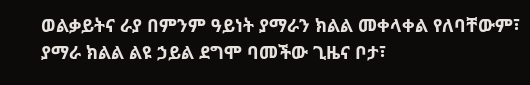ወልቃይትና ራያ በምንም ዓይነት ያማራን ክልል መቀላቀል የለባቸውም፣ ያማራ ክልል ልዩ ኃይል ደግሞ ባመችው ጊዜና ቦታ፣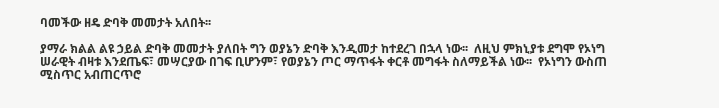ባመችው ዘዴ ድባቅ መመታት አለበት፡፡

ያማራ ክልል ልዩ ኃይል ድባቅ መመታት ያለበት ግን ወያኔን ድባቅ እንዲመታ ከተደረገ በኋላ ነው፡፡  ለዚህ ምክኒያቱ ደግሞ የኦነግ ሠራዊት ብዛቱ እንደጤፍ፣ መሣርያው በገፍ ቢሆንም፣ የወያኔን ጦር ማጥፋት ቀርቶ መግፋት ስለማይችል ነው፡፡  የኦነግን ውስጠ ሚስጥር አብጠርጥሮ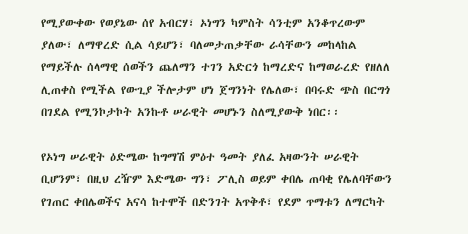የሚያውቀው የወያኔው ሰየ አብርሃ፣ ኦነግን ካምስት ሳንቲም አንቆጥረውም ያለው፣ ለማዋረድ ሲል ሳይሆን፣ ባለመታጠቃቸው ራሳቸውን መከላከል የማይችሉ ሰላማዊ ሰወችን ጨለማን ተገን አድርጎ ከማረድና ከማወራረድ የዘለለ ሊጠቀስ የሚችል የውጊያ ችሎታም ሆነ ጀግንነት የሌለው፣ በባሩድ ጭስ በርግጎ በገደል የሚንኮታኮት አንኩቶ ሠራዊት መሆኑን ስለሚያውቅ ነበር፡፡

የኦነግ ሠራዊት ዕድሜው ከግማሽ ምዕተ ዓመት ያለፈ አዛውንት ሠራዊት ቢሆንም፣ በዚህ ረዥም እድሜው ግን፣ ፖሊስ ወይም ቀበሌ ጠባቂ የሌለባቸውን የገጠር ቀበሌወችና አናሳ ከተሞች በድንገት አጥቅቶ፣ የደም ጥማቱን ለማርካት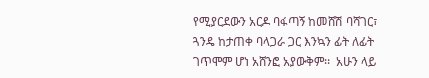የሚያርደውን አርዶ ባፋጣኝ ከመሸሽ ባሻገር፣ ጓንዴ ከታጠቀ ባላጋራ ጋር እንኳን ፊት ለፊት ገጥሞም ሆነ አሸንፎ አያውቅም፡፡  አሁን ላይ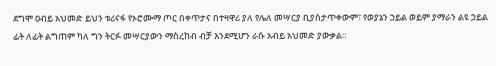ደግሞ ዐብይ አህመድ ይህን ቱሪናፋ የኦሮሙማ ጦር በቀጥታና በተዛዋሪ ያለ የሌለ መሣርያ ቢያስታጥቀውም፣ የወያኔን ኃይል ወይም ያማራን ልዩ ኃይል ፊት ለፊት ልግጠም ካለ ግን ትርፉ መሣርያውን ማስረከብ ብቻ እንደሚሆን ራሱ አብይ አህመድ ያውቃል፡፡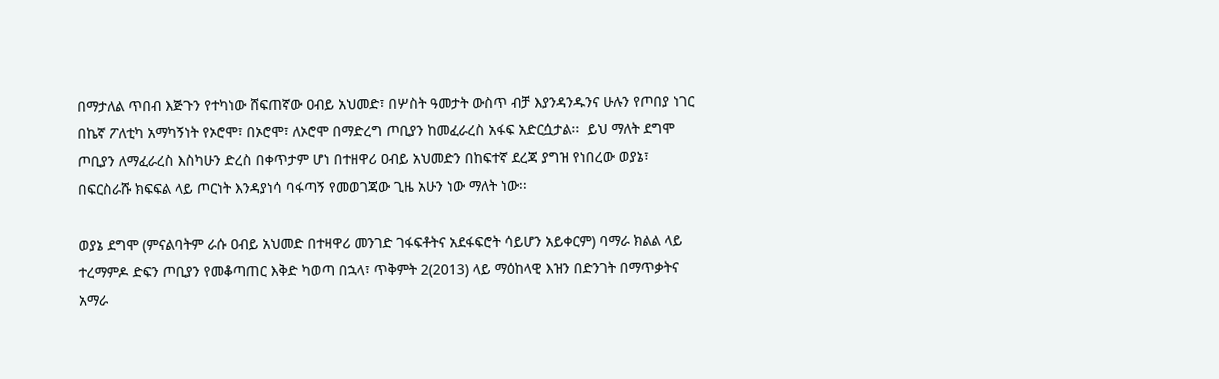በማታለል ጥበብ እጅጉን የተካነው ሸፍጠኛው ዐብይ አህመድ፣ በሦስት ዓመታት ውስጥ ብቻ እያንዳንዱንና ሁሉን የጦበያ ነገር በኬኛ ፖለቲካ አማካኝነት የኦሮሞ፣ በኦሮሞ፣ ለኦሮሞ በማድረግ ጦቢያን ከመፈራረስ አፋፍ አድርሷታል፡፡  ይህ ማለት ደግሞ ጦቢያን ለማፈራረስ እስካሁን ድረስ በቀጥታም ሆነ በተዘዋሪ ዐብይ አህመድን በከፍተኛ ደረጃ ያግዝ የነበረው ወያኔ፣ በፍርስራሹ ክፍፍል ላይ ጦርነት እንዳያነሳ ባፋጣኝ የመወገጃው ጊዜ አሁን ነው ማለት ነው፡፡

ወያኔ ደግሞ (ምናልባትም ራሱ ዐብይ አህመድ በተዛዋሪ መንገድ ገፋፍቶትና አደፋፍሮት ሳይሆን አይቀርም) ባማራ ክልል ላይ ተረማምዶ ድፍን ጦቢያን የመቆጣጠር እቅድ ካወጣ በኋላ፣ ጥቅምት 2(2013) ላይ ማዕከላዊ እዝን በድንገት በማጥቃትና አማራ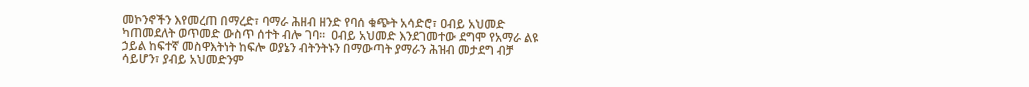መኮንኖችን እየመረጠ በማረድ፣ ባማራ ሕዘብ ዘንድ የባሰ ቁጭት አሳድሮ፣ ዐብይ አህመድ ካጠመደለት ወጥመድ ውስጥ ሰተት ብሎ ገባ፡፡  ዐብይ አህመድ እንደገመተው ደግሞ የአማራ ልዩ ኃይል ከፍተኛ መስዋእትነት ከፍሎ ወያኔን ብትንትኑን በማውጣት ያማራን ሕዝብ መታደግ ብቻ ሳይሆን፣ ያብይ አህመድንም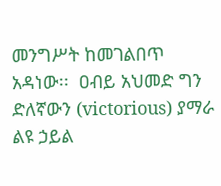መንግሥት ከመገልበጥ አዳነው፡፡  ዐብይ አህመድ ግን ድለኛውን (victorious) ያማራ ልዩ ኃይል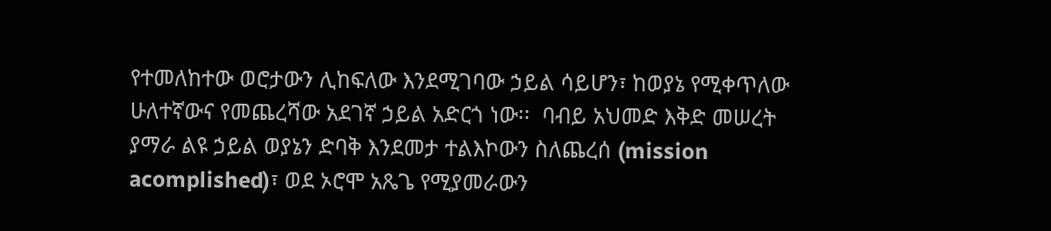የተመለከተው ወሮታውን ሊከፍለው እንደሚገባው ኃይል ሳይሆን፣ ከወያኔ የሚቀጥለው ሁለተኛውና የመጨረሻው አደገኛ ኃይል አድርጎ ነው፡፡  ባብይ አህመድ እቅድ መሠረት ያማራ ልዩ ኃይል ወያኔን ድባቅ እንደመታ ተልእኮውን ስለጨረሰ (mission acomplished)፣ ወደ ኦሮሞ አጼጌ የሚያመራውን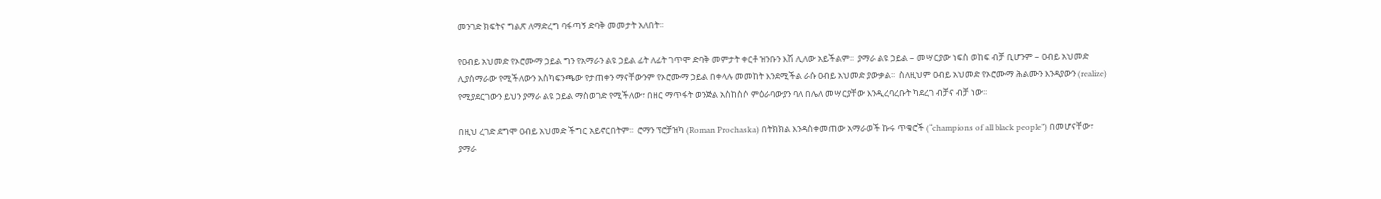መንገድ ክፍትና ግልጽ ለማድረግ ባፋጣኝ ድባቅ መመታት አለበት፡፡

የዐብይ አህመድ የኦሮሙማ ኃይል ግን የአማራን ልዩ ኃይል ፊት ለፊት ገጥሞ ድባቅ መምታት ቀርቶ ዝንቡን እሽ ሊለው አይችልም፡፡  ያማራ ልዩ ኃይል – መሣርያው ነፍስ ወከፍ ብቻ ቢሆንም – ዐብይ አህመድ ሊያሰማራው የሚችለውን አስካፍንጫው የታጠቀን ማናቸውንም የኦሮሙማ ኃይል በቀላሉ መመከት እንደሚችል ራሱ ዐብይ አህመድ ያውቃል፡፡  ስለዚህም ዐብይ አህመድ የኦሮሙማ ሕልሙን እንዳያውን (realize) የሚያደርገውን ይህን ያማራ ልዩ ኃይል ማስወገድ የሚችለው፣ በዘር ማጥፋት ወንጅል አስከስሶ ምዕራባውያን ባለ በሌለ መሣርያቸው እንዲረባረቡት ካደረገ ብቻና ብቻ ነው፡፡

በዚህ ረገድ ደግሞ ዐብይ አህመድ ችግር አይኖርበትም፡፡  ሮማን ፕሮቻዝካ (Roman Prochaska) በትክክል እንዳስቀመጠው አማራወች ኩሩ ጥቁሮች (“champions of all black people”) በመሆናቸው፣ ያማራ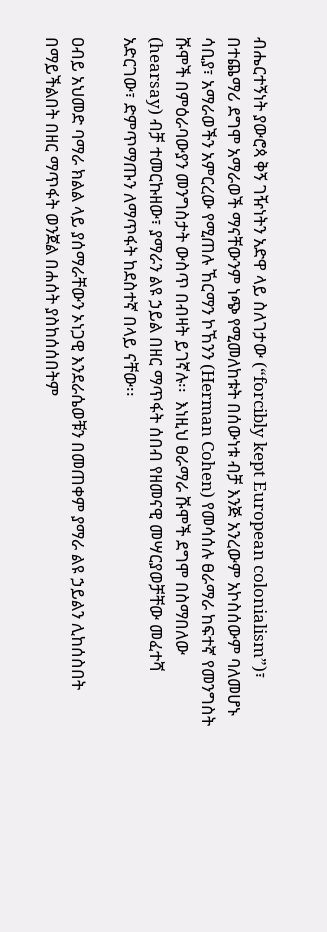ብሔርተኝነት ያውሮጳ ቅኝ ገዥነትን አድዋ ላይ ስለገታው (“forcibly kept European colonialism”)፣ በተጨማሪ ደግሞ አማራወች ማናቸውንም ነጭ የሚመለከቱት በሰውነቱ ብቻ እንጅ አንረውም አኮስሰውም ባለመሆኑ ሳቢያ፣ አማራወችን አምርረው የሚጠሉ ኸርማን ኮኸንን (Herman Cohen) የመሳሰሉ ፀራማራ ከፍተኛ የመንግስት ሹሞች በምዕራባውያን መንግስታት ውስጥ በብዛት ይገኛሉ፡፡  እነዚህ ፀራማራ ሹሞች ደግሞ በስማበለው (hearsay) ብቻ ተመርኩዘው፣ ያማራን ልዩ ኃይል በዘር ማጥፋት ሰበብ የዘመናዊ መሣርያወቻቸው መፈተሻ አድርገው፣ ድምጥማጡን ለማጥፋት ከደስተኛ በላይ ናቸው፡፡

ዐብይ አህመድ ባማራ ክልል ላይ ያሰማራቸውን ኦነጋዊ እንደራሴወቹን በመጠቀም ያማራ ልዩ ኃይልን ሊከሰስበት በማይችልበት በዘር ማጥፋት ወንጀል በሐሰት ያስከሰሰበትም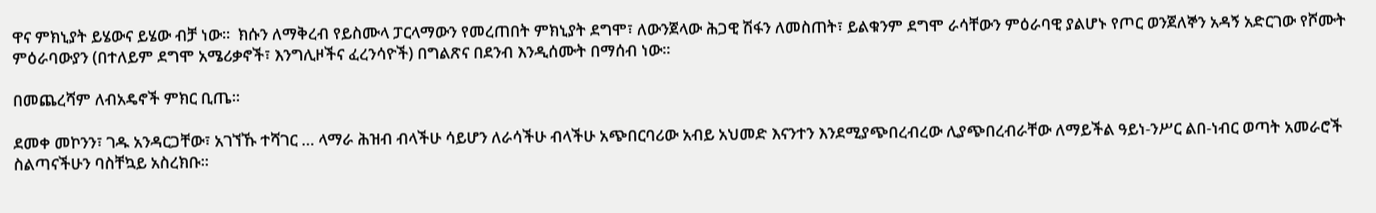ዋና ምክኒያት ይሄውና ይሄው ብቻ ነው፡፡  ክሱን ለማቅረብ የይስሙላ ፓርላማውን የመረጠበት ምክኒያት ደግሞ፣ ለውንጀላው ሕጋዊ ሽፋን ለመስጠት፣ ይልቁንም ደግሞ ራሳቸውን ምዕራባዊ ያልሆኑ የጦር ወንጀለኞን አዳኝ አድርገው የሾሙት ምዕራባውያን (በተለይም ደግሞ አሜሪቃኖች፣ እንግሊዞችና ፈረንሳዮች) በግልጽና በደንብ እንዲሰሙት በማሰብ ነው፡፡

በመጨረሻም ለብአዴኖች ምክር ቢጤ፡፡

ደመቀ መኮንን፣ ገዱ አንዳርጋቸው፣ አገኘኹ ተሻገር … ላማራ ሕዝብ ብላችሁ ሳይሆን ለራሳችሁ ብላችሁ አጭበርባሪው አብይ አህመድ እናንተን እንደሚያጭበረብረው ሊያጭበረብራቸው ለማይችል ዓይነ-ንሥር ልበ-ነብር ወጣት አመራሮች ስልጣናችሁን ባስቸኳይ አስረክቡ፡፡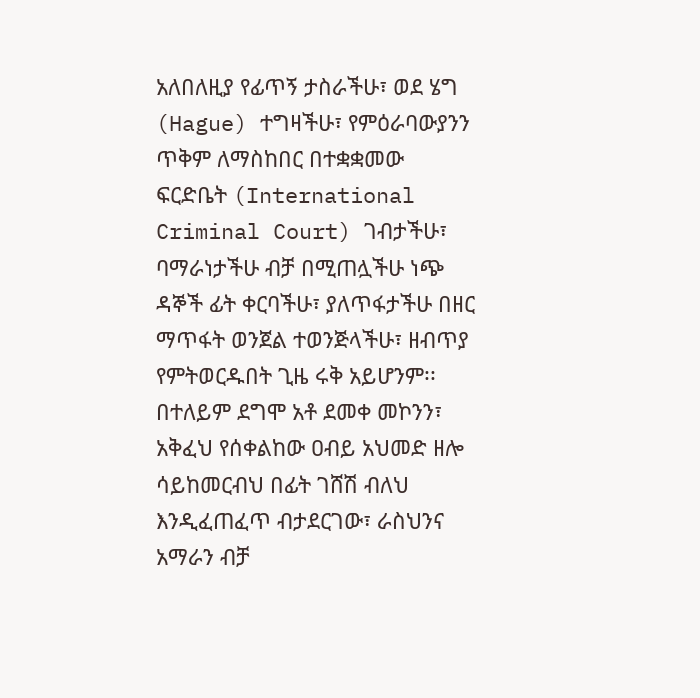አለበለዚያ የፊጥኝ ታስራችሁ፣ ወደ ሄግ (Hague) ተግዛችሁ፣ የምዕራባውያንን ጥቅም ለማስከበር በተቋቋመው ፍርድቤት (International Criminal Court) ገብታችሁ፣ ባማራነታችሁ ብቻ በሚጠሏችሁ ነጭ ዳኞች ፊት ቀርባችሁ፣ ያለጥፋታችሁ በዘር ማጥፋት ወንጀል ተወንጅላችሁ፣ ዘብጥያ የምትወርዱበት ጊዜ ሩቅ አይሆንም፡፡  በተለይም ደግሞ አቶ ደመቀ መኮንን፣ አቅፈህ የሰቀልከው ዐብይ አህመድ ዘሎ ሳይከመርብህ በፊት ገሸሽ ብለህ እንዲፈጠፈጥ ብታደርገው፣ ራስህንና አማራን ብቻ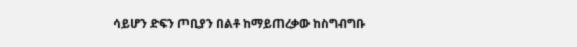ሳይሆን ድፍን ጦቢያን በልቶ ከማይጠረቃው ከስግብግቡ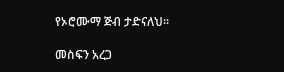የኦሮሙማ ጅብ ታድናለህ፡፡

መስፍን አረጋ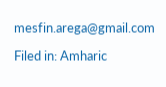mesfin.arega@gmail.com

Filed in: Amharic